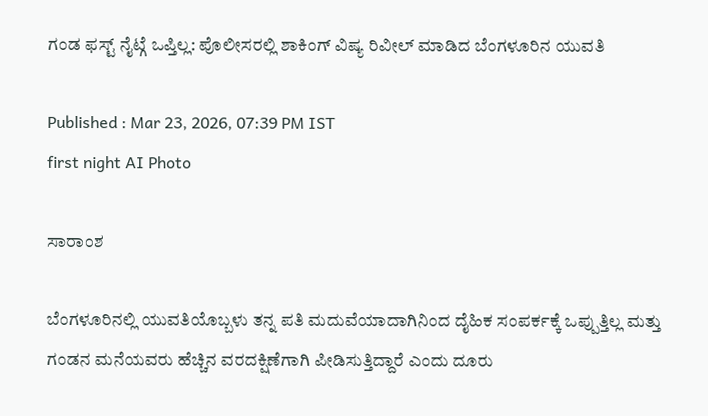ಗಂಡ ಫಸ್ಟ್ ನೈಟ್ಗೆ ಒಪ್ತಿಲ್ಲ: ಪೊಲೀಸರಲ್ಲಿ ಶಾಕಿಂಗ್ ವಿಷ್ಯ ರಿವೀಲ್ ಮಾಡಿದ ಬೆಂಗಳೂರಿನ ಯುವತಿ

Published : Mar 23, 2026, 07:39 PM IST
first night AI Photo

ಸಾರಾಂಶ

ಬೆಂಗಳೂರಿನಲ್ಲಿ ಯುವತಿಯೊಬ್ಬಳು ತನ್ನ ಪತಿ ಮದುವೆಯಾದಾಗಿನಿಂದ ದೈಹಿಕ ಸಂಪರ್ಕಕ್ಕೆ ಒಪ್ಪುತ್ತಿಲ್ಲ ಮತ್ತು ಗಂಡನ ಮನೆಯವರು ಹೆಚ್ಚಿನ ವರದಕ್ಷಿಣೆಗಾಗಿ ಪೀಡಿಸುತ್ತಿದ್ದಾರೆ ಎಂದು ದೂರು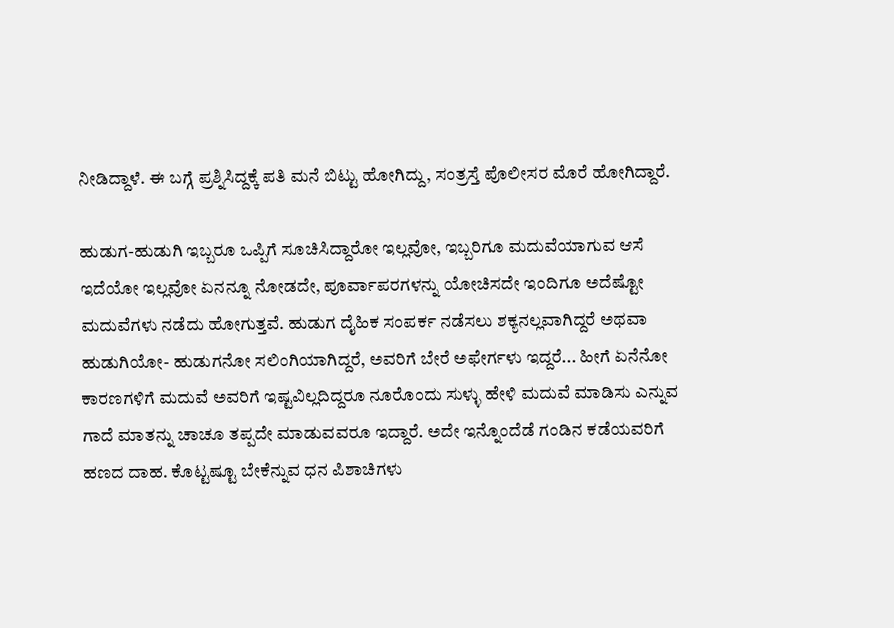ನೀಡಿದ್ದಾಳೆ. ಈ ಬಗ್ಗೆ ಪ್ರಶ್ನಿಸಿದ್ದಕ್ಕೆ ಪತಿ ಮನೆ ಬಿಟ್ಟು ಹೋಗಿದ್ದು, ಸಂತ್ರಸ್ತೆ ಪೊಲೀಸರ ಮೊರೆ ಹೋಗಿದ್ದಾರೆ.

ಹುಡುಗ-ಹುಡುಗಿ ಇಬ್ಬರೂ ಒಪ್ಪಿಗೆ ಸೂಚಿಸಿದ್ದಾರೋ ಇಲ್ಲವೋ, ಇಬ್ಬರಿಗೂ ಮದುವೆಯಾಗುವ ಆಸೆ ಇದೆಯೋ ಇಲ್ಲವೋ ಏನನ್ನೂ ನೋಡದೇ, ಪೂರ್ವಾಪರಗಳನ್ನು ಯೋಚಿಸದೇ ಇಂದಿಗೂ ಅದೆಷ್ಟೋ ಮದುವೆಗಳು ನಡೆದು ಹೋಗುತ್ತವೆ. ಹುಡುಗ ದೈಹಿಕ ಸಂಪರ್ಕ ನಡೆಸಲು ಶಕ್ಯನಲ್ಲವಾಗಿದ್ದರೆ ಅಥವಾ ಹುಡುಗಿಯೋ- ಹುಡುಗನೋ ಸಲಿಂಗಿಯಾಗಿದ್ದರೆ, ಅವರಿಗೆ ಬೇರೆ ಅಫೇರ್ಗಳು ಇದ್ದರೆ... ಹೀಗೆ ಏನೆನೋ ಕಾರಣಗಳಿಗೆ ಮದುವೆ ಅವರಿಗೆ ಇಷ್ಟವಿಲ್ಲದಿದ್ದರೂ ನೂರೊಂದು ಸುಳ್ಳು ಹೇಳಿ ಮದುವೆ ಮಾಡಿಸು ಎನ್ನುವ ಗಾದೆ ಮಾತನ್ನು ಚಾಚೂ ತಪ್ಪದೇ ಮಾಡುವವರೂ ಇದ್ದಾರೆ. ಅದೇ ಇನ್ನೊಂದೆಡೆ ಗಂಡಿನ ಕಡೆಯವರಿಗೆ ಹಣದ ದಾಹ. ಕೊಟ್ಟಷ್ಟೂ ಬೇಕೆನ್ನುವ ಧನ ಪಿಶಾಚಿಗಳು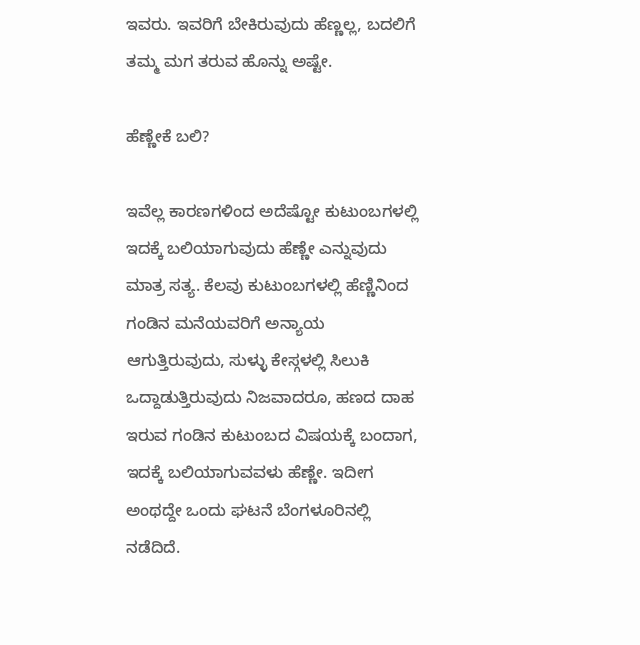ಇವರು. ಇವರಿಗೆ ಬೇಕಿರುವುದು ಹೆಣ್ಣಲ್ಲ, ಬದಲಿಗೆ ತಮ್ಮ ಮಗ ತರುವ ಹೊನ್ನು ಅಷ್ಟೇ.

ಹೆಣ್ಣೇಕೆ ಬಲಿ?

ಇವೆಲ್ಲ ಕಾರಣಗಳಿಂದ ಅದೆಷ್ಟೋ ಕುಟುಂಬಗಳಲ್ಲಿ ಇದಕ್ಕೆ ಬಲಿಯಾಗುವುದು ಹೆಣ್ಣೇ ಎನ್ನುವುದು ಮಾತ್ರ ಸತ್ಯ. ಕೆಲವು ಕುಟುಂಬಗಳಲ್ಲಿ ಹೆಣ್ಣಿನಿಂದ ಗಂಡಿನ ಮನೆಯವರಿಗೆ ಅನ್ಯಾಯ ಆಗುತ್ತಿರುವುದು, ಸುಳ್ಳು ಕೇಸ್ಗಳಲ್ಲಿ ಸಿಲುಕಿ ಒದ್ದಾಡುತ್ತಿರುವುದು ನಿಜವಾದರೂ, ಹಣದ ದಾಹ ಇರುವ ಗಂಡಿನ ಕುಟುಂಬದ ವಿಷಯಕ್ಕೆ ಬಂದಾಗ, ಇದಕ್ಕೆ ಬಲಿಯಾಗುವವಳು ಹೆಣ್ಣೇ. ಇದೀಗ ಅಂಥದ್ದೇ ಒಂದು ಘಟನೆ ಬೆಂಗಳೂರಿನಲ್ಲಿ ನಡೆದಿದೆ.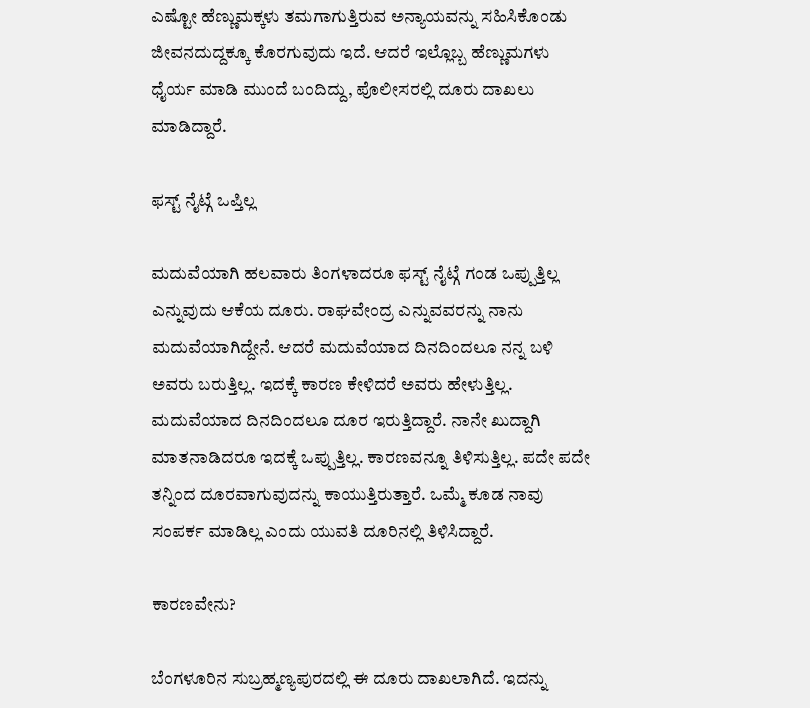ಎಷ್ಟೋ ಹೆಣ್ಣುಮಕ್ಕಳು ತಮಗಾಗುತ್ತಿರುವ ಅನ್ಯಾಯವನ್ನು ಸಹಿಸಿಕೊಂಡು ಜೀವನದುದ್ದಕ್ಕೂ ಕೊರಗುವುದು ಇದೆ. ಆದರೆ ಇಲ್ಲೊಬ್ಬ ಹೆಣ್ಣುಮಗಳು ಧೈರ್ಯ ಮಾಡಿ ಮುಂದೆ ಬಂದಿದ್ದು, ಪೊಲೀಸರಲ್ಲಿ ದೂರು ದಾಖಲು ಮಾಡಿದ್ದಾರೆ.

ಫಸ್ಟ್ ನೈಟ್ಗೆ ಒಪ್ತಿಲ್ಲ

ಮದುವೆಯಾಗಿ ಹಲವಾರು ತಿಂಗಳಾದರೂ ಫಸ್ಟ್ ನೈಟ್ಗೆ ಗಂಡ ಒಪ್ಪುತ್ತಿಲ್ಲ ಎನ್ನುವುದು ಆಕೆಯ ದೂರು. ರಾಘವೇಂದ್ರ ಎನ್ನುವವರನ್ನು ನಾನು ಮದುವೆಯಾಗಿದ್ದೇನೆ. ಆದರೆ ಮದುವೆಯಾದ ದಿನದಿಂದಲೂ ನನ್ನ ಬಳಿ ಅವರು ಬರುತ್ತಿಲ್ಲ. ಇದಕ್ಕೆ ಕಾರಣ ಕೇಳಿದರೆ ಅವರು ಹೇಳುತ್ತಿಲ್ಲ. ಮದುವೆಯಾದ ದಿನದಿಂದಲೂ ದೂರ ಇರುತ್ತಿದ್ದಾರೆ. ನಾನೇ ಖುದ್ದಾಗಿ ಮಾತನಾಡಿದರೂ ಇದಕ್ಕೆ ಒಪ್ಪುತ್ತಿಲ್ಲ. ಕಾರಣವನ್ನೂ ತಿಳಿಸುತ್ತಿಲ್ಲ. ಪದೇ ಪದೇ ತನ್ನಿಂದ ದೂರವಾಗುವುದನ್ನು ಕಾಯುತ್ತಿರುತ್ತಾರೆ. ಒಮ್ಮೆ ಕೂಡ ನಾವು ಸಂಪರ್ಕ ಮಾಡಿಲ್ಲ ಎಂದು ಯುವತಿ ದೂರಿನಲ್ಲಿ ತಿಳಿಸಿದ್ದಾರೆ.

ಕಾರಣವೇನು?

ಬೆಂಗಳೂರಿನ ಸುಬ್ರಹ್ಮಣ್ಯಪುರದಲ್ಲಿ ಈ ದೂರು ದಾಖಲಾಗಿದೆ. ಇದನ್ನು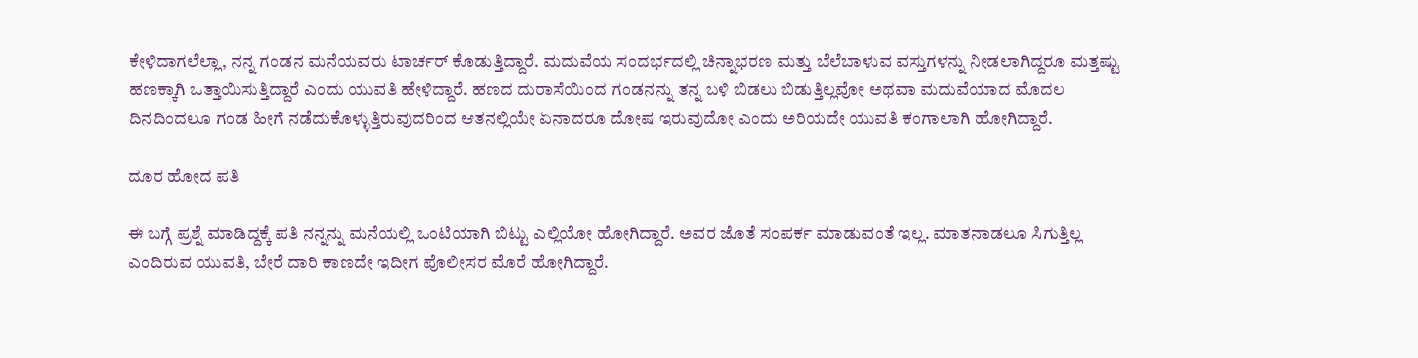ಕೇಳಿದಾಗಲೆಲ್ಲಾ, ನನ್ನ ಗಂಡನ ಮನೆಯವರು ಟಾರ್ಚರ್ ಕೊಡುತ್ತಿದ್ದಾರೆ. ಮದುವೆಯ ಸಂದರ್ಭದಲ್ಲಿ ಚಿನ್ನಾಭರಣ ಮತ್ತು ಬೆಲೆಬಾಳುವ ವಸ್ತುಗಳನ್ನು ನೀಡಲಾಗಿದ್ದರೂ ಮತ್ತಷ್ಟು ಹಣಕ್ಕಾಗಿ ಒತ್ತಾಯಿಸುತ್ತಿದ್ದಾರೆ ಎಂದು ಯುವತಿ ಹೇಳಿದ್ದಾರೆ. ಹಣದ ದುರಾಸೆಯಿಂದ ಗಂಡನನ್ನು ತನ್ನ ಬಳಿ ಬಿಡಲು ಬಿಡುತ್ತಿಲ್ಲವೋ ಅಥವಾ ಮದುವೆಯಾದ ಮೊದಲ ದಿನದಿಂದಲೂ ಗಂಡ ಹೀಗೆ ನಡೆದುಕೊಳ್ಳುತ್ತಿರುವುದರಿಂದ ಆತನಲ್ಲಿಯೇ ಏನಾದರೂ ದೋಷ ಇರುವುದೋ ಎಂದು ಅರಿಯದೇ ಯುವತಿ ಕಂಗಾಲಾಗಿ ಹೋಗಿದ್ದಾರೆ.

ದೂರ ಹೋದ ಪತಿ

ಈ ಬಗ್ಗೆ ಪ್ರಶ್ನೆ ಮಾಡಿದ್ದಕ್ಕೆ ಪತಿ ನನ್ನನ್ನು ಮನೆಯಲ್ಲಿ ಒಂಟಿಯಾಗಿ ಬಿಟ್ಟು ಎಲ್ಲಿಯೋ ಹೋಗಿದ್ದಾರೆ. ಅವರ ಜೊತೆ ಸಂಪರ್ಕ ಮಾಡುವಂತೆ ಇಲ್ಲ. ಮಾತನಾಡಲೂ ಸಿಗುತ್ತಿಲ್ಲ ಎಂದಿರುವ ಯುವತಿ, ಬೇರೆ ದಾರಿ ಕಾಣದೇ ಇದೀಗ ಪೊಲೀಸರ ಮೊರೆ ಹೋಗಿದ್ದಾರೆ.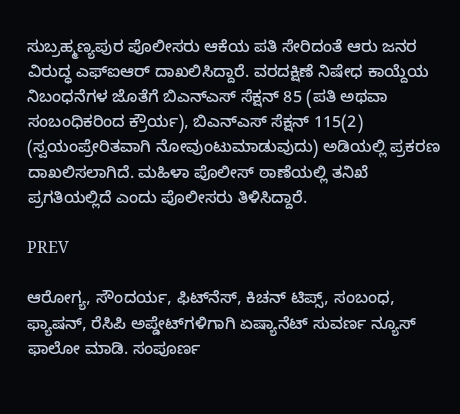ಸುಬ್ರಹ್ಮಣ್ಯಪುರ ಪೊಲೀಸರು ಆಕೆಯ ಪತಿ ಸೇರಿದಂತೆ ಆರು ಜನರ ವಿರುದ್ಧ ಎಫ್‌ಐಆರ್ ದಾಖಲಿಸಿದ್ದಾರೆ. ವರದಕ್ಷಿಣೆ ನಿಷೇಧ ಕಾಯ್ದೆಯ ನಿಬಂಧನೆಗಳ ಜೊತೆಗೆ ಬಿಎನ್ಎಸ್ ಸೆಕ್ಷನ್ 85 (ಪತಿ ಅಥವಾ ಸಂಬಂಧಿಕರಿಂದ ಕ್ರೌರ್ಯ), ಬಿಎನ್ಎಸ್ ಸೆಕ್ಷನ್ 115(2) (ಸ್ವಯಂಪ್ರೇರಿತವಾಗಿ ನೋವುಂಟುಮಾಡುವುದು) ಅಡಿಯಲ್ಲಿ ಪ್ರಕರಣ ದಾಖಲಿಸಲಾಗಿದೆ. ಮಹಿಳಾ ಪೊಲೀಸ್ ಠಾಣೆಯಲ್ಲಿ ತನಿಖೆ ಪ್ರಗತಿಯಲ್ಲಿದೆ ಎಂದು ಪೊಲೀಸರು ತಿಳಿಸಿದ್ದಾರೆ.

PREV

ಆರೋಗ್ಯ, ಸೌಂದರ್ಯ, ಫಿಟ್‌ನೆಸ್, ಕಿಚನ್ ಟಿಪ್ಸ್‌, ಸಂಬಂಧ, ಫ್ಯಾಷನ್, ರೆಸಿಪಿ ಅಪ್ಡೇಟ್‌ಗಳಿಗಾಗಿ ಏಷ್ಯಾನೆಟ್ ಸುವರ್ಣ ನ್ಯೂಸ್‌ ಫಾಲೋ ಮಾಡಿ. ಸಂಪೂರ್ಣ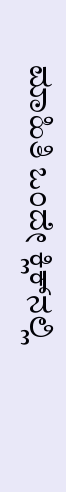ಮಾಹಿತಿ ಒಂದೇ ಕ್ಲಿಕ್‌ನಲ್ಲಿ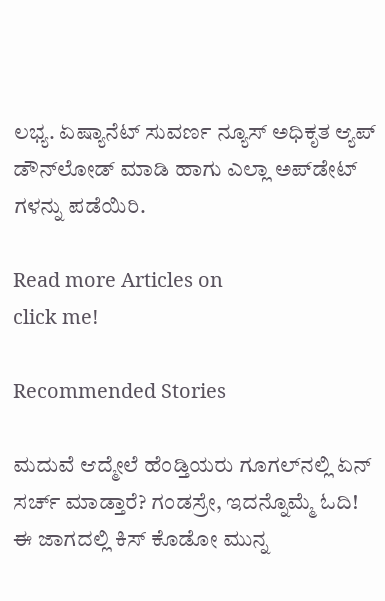ಲಭ್ಯ. ಏಷ್ಯಾನೆಟ್ ಸುವರ್ಣ ನ್ಯೂಸ್ ಅಧಿಕೃತ ಆ್ಯಪ್ ಡೌನ್‌ಲೋಡ್ ಮಾಡಿ ಹಾಗು ಎಲ್ಲಾ ಅಪ್‌ಡೇಟ್ ಗಳನ್ನು ಪಡೆಯಿರಿ.

Read more Articles on
click me!

Recommended Stories

ಮದುವೆ ಆದ್ಮೇಲೆ ಹೆಂಡ್ತಿಯರು ಗೂಗಲ್‌ನಲ್ಲಿ ಏನ್ ಸರ್ಚ್ ಮಾಡ್ತಾರೆ? ಗಂಡಸ್ರೇ, ಇದನ್ನೊಮ್ಮೆ ಓದಿ!
ಈ ಜಾಗದಲ್ಲಿ ಕಿಸ್ ಕೊಡೋ ಮುನ್ನ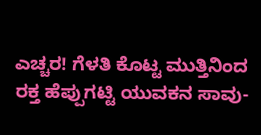ಎಚ್ಚರ! ಗೆಳತಿ ಕೊಟ್ಟ ಮುತ್ತಿನಿಂದ ರಕ್ತ ಹೆಪ್ಪುಗಟ್ಟಿ ಯುವಕನ ಸಾವು-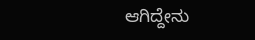ಆಗಿದ್ದೇನು